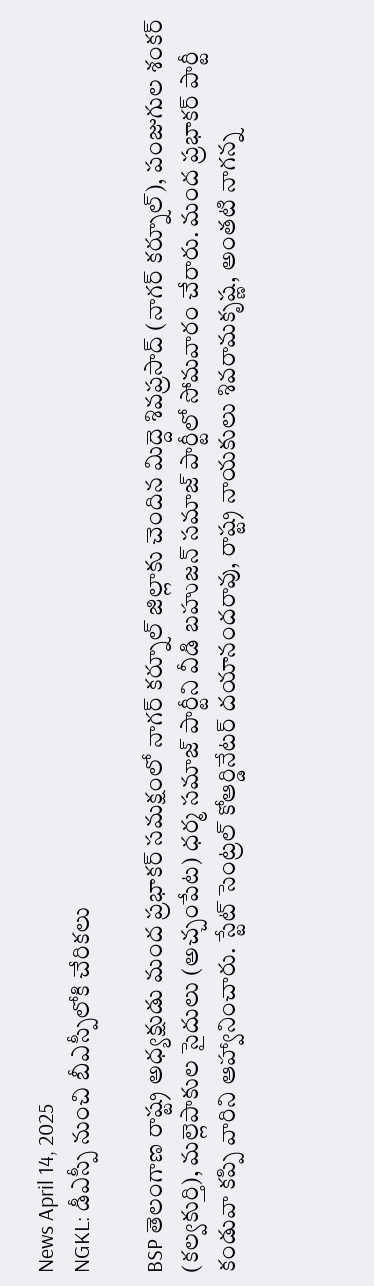News April 14, 2025
NGKL: డీఎస్పీ నుంచి బీఎస్పీలోకి చేరికలు

BSP తెలంగాణ రాష్ట్ర అధ్యక్షుడు మంద ప్రభాకర్ సమక్షంలో నాగర్ కర్నూల్ జిల్లాకు చెందిన మిద్దె శివప్రసాద్ (నాగర్ కర్నూల్), పంజుగుల శంకర్ (కల్వకుర్తి), మల్లెపాకుల సైదులు (అచ్చంపేట) ధర్మ సమాజ్ పార్టీని వీడి బహుజన్ సమాజ్ పార్టీలో సోమవారం చేరారు. మంద ప్రభాకర్ పార్టీ కండువా కప్పి వారిని ఆహ్వానించారు. స్టేట్ సెంట్రల్ కోఆర్డినేటర్ దయానందరావు, రాష్ట్ర నాయకులు శివరామకృష్ణ, అంతటి నాగన్న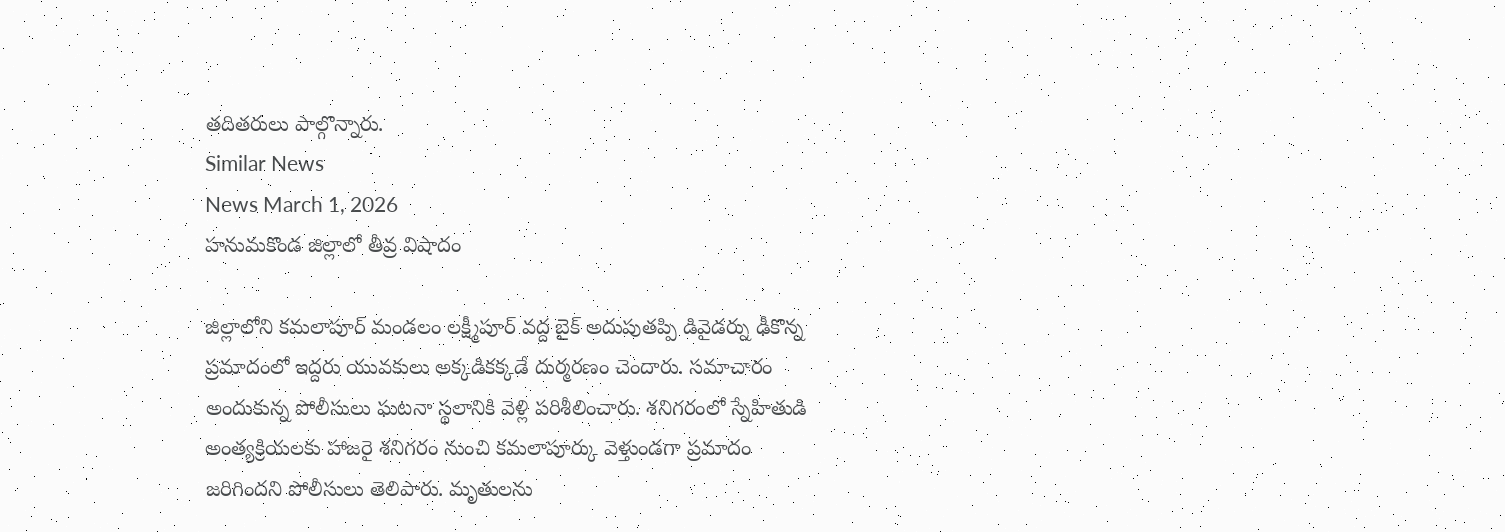తదితరులు పాల్గొన్నారు.
Similar News
News March 1, 2026
హనుమకొండ జిల్లాలో తీవ్ర విషాదం

జిల్లాలోని కమలాపూర్ మండలం లక్ష్మీపూర్ వద్ద బైక్ అదుపుతప్పి డివైడర్ను ఢీకొన్న ప్రమాదంలో ఇద్దరు యువకులు అక్కడికక్కడే దుర్మరణం చెందారు. సమాచారం అందుకున్న పోలీసులు ఘటనా స్థలానికి వెళ్లి పరిశీలించారు. శనిగరంలో స్నేహితుడి అంత్యక్రియలకు హాజరై శనిగరం నుంచి కమలాపూర్కు వెళ్తుండగా ప్రమాదం జరిగిందని పోలీసులు తెలిపారు. మృతులను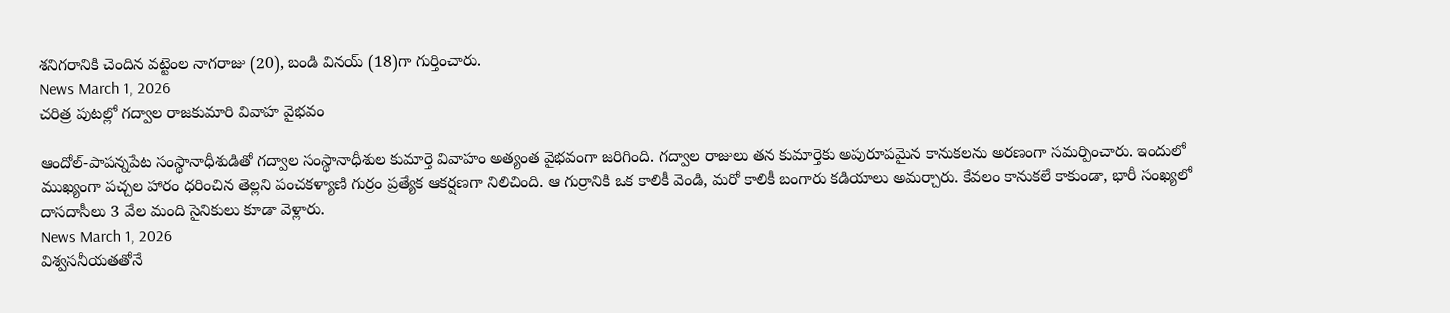శనిగరానికి చెందిన వట్టెంల నాగరాజు (20), బండి వినయ్ (18)గా గుర్తించారు.
News March 1, 2026
చరిత్ర పుటల్లో గద్వాల రాజకుమారి వివాహ వైభవం

ఆందోల్-పాపన్నపేట సంస్థానాధీశుడితో గద్వాల సంస్థానాధీశుల కుమార్తె వివాహం అత్యంత వైభవంగా జరిగింది. గద్వాల రాజులు తన కుమార్తెకు అపురూపమైన కానుకలను అరణంగా సమర్పించారు. ఇందులో ముఖ్యంగా పచ్చల హారం ధరించిన తెల్లని పంచకళ్యాణి గుర్రం ప్రత్యేక ఆకర్షణగా నిలిచింది. ఆ గుర్రానికి ఒక కాలికీ వెండి, మరో కాలికీ బంగారు కడియాలు అమర్చారు. కేవలం కానుకలే కాకుండా, భారీ సంఖ్యలో దాసదాసీలు 3 వేల మంది సైనికులు కూడా వెళ్లారు.
News March 1, 2026
విశ్వసనీయతతోనే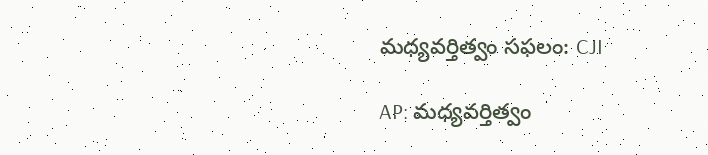మధ్యవర్తిత్వం సఫలం: CJI

AP: మధ్యవర్తిత్వం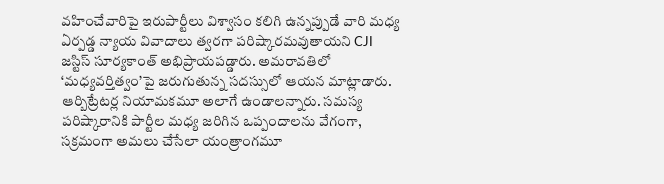వహించేవారిపై ఇరుపార్టీలు విశ్వాసం కలిగి ఉన్నప్పుడే వారి మధ్య ఏర్పడ్డ న్యాయ వివాదాలు త్వరగా పరిష్కారమవుతాయని CJI జస్టిస్ సూర్యకాంత్ అభిప్రాయపడ్డారు. అమరావతిలో ‘మధ్యవర్తిత్వం’పై జరుగుతున్న సదస్సులో ఆయన మాట్లాడారు. ఆర్బిట్రేటర్ల నియామకమూ అలాగే ఉండాలన్నారు. సమస్య పరిష్కారానికి పార్టీల మధ్య జరిగిన ఒప్పందాలను వేగంగా, సక్రమంగా అమలు చేసేలా యంత్రాంగమూ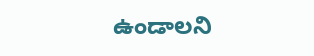ఉండాలని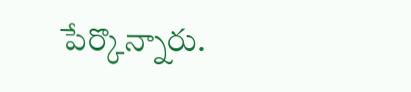పేర్కొన్నారు.